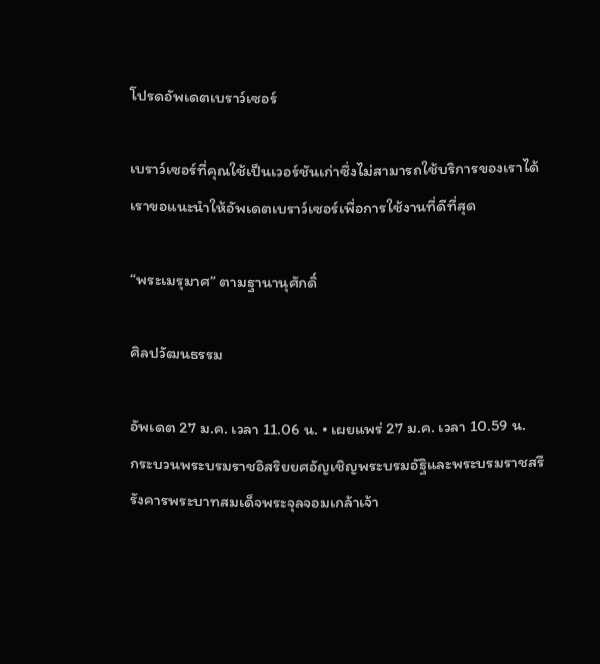โปรดอัพเดตเบราว์เซอร์

เบราว์เซอร์ที่คุณใช้เป็นเวอร์ชันเก่าซึ่งไม่สามารถใช้บริการของเราได้ เราขอแนะนำให้อัพเดตเบราว์เซอร์เพื่อการใช้งานที่ดีที่สุด

“พระเมรุมาศ” ตามฐานานุศักดิ์

ศิลปวัฒนธรรม

อัพเดต 27 ม.ค. เวลา 11.06 น. • เผยแพร่ 27 ม.ค. เวลา 10.59 น.
กระบวนพระบรมราชอิสริยยศอัญเชิญพระบรมอัฐิและพระบรมราชสรีรังคารพระบาทสมเด็จพระจุลจอมเกล้าเจ้า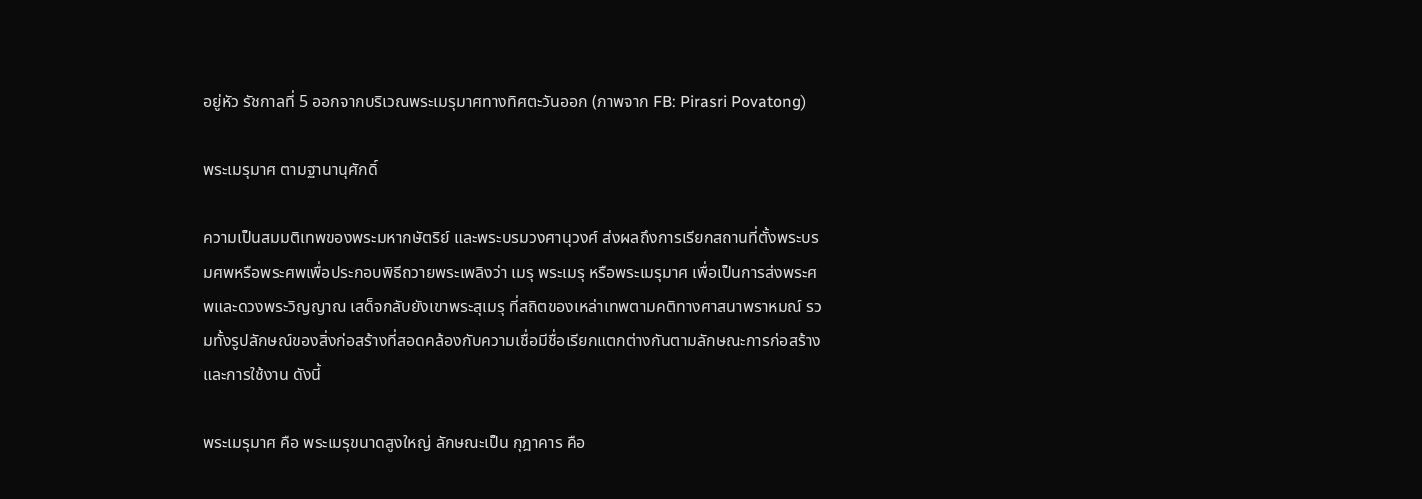อยู่หัว รัชกาลที่ 5 ออกจากบริเวณพระเมรุมาศทางทิศตะวันออก (ภาพจาก FB: Pirasri Povatong)

พระเมรุมาศ ตามฐานานุศักดิ์

ความเป็นสมมติเทพของพระมหากษัตริย์ และพระบรมวงศานุวงศ์ ส่งผลถึงการเรียกสถานที่ตั้งพระบรมศพหรือพระศพเพื่อประกอบพิธีถวายพระเพลิงว่า เมรุ พระเมรุ หรือพระเมรุมาศ เพื่อเป็นการส่งพระศพและดวงพระวิญญาณ เสด็จกลับยังเขาพระสุเมรุ ที่สถิตของเหล่าเทพตามคติทางศาสนาพราหมณ์ รวมทั้งรูปลักษณ์ของสิ่งก่อสร้างที่สอดคล้องกับความเชื่อมีชื่อเรียกแตกต่างกันตามลักษณะการก่อสร้างและการใช้งาน ดังนี้

พระเมรุมาศ คือ พระเมรุขนาดสูงใหญ่ ลักษณะเป็น กุฎาคาร คือ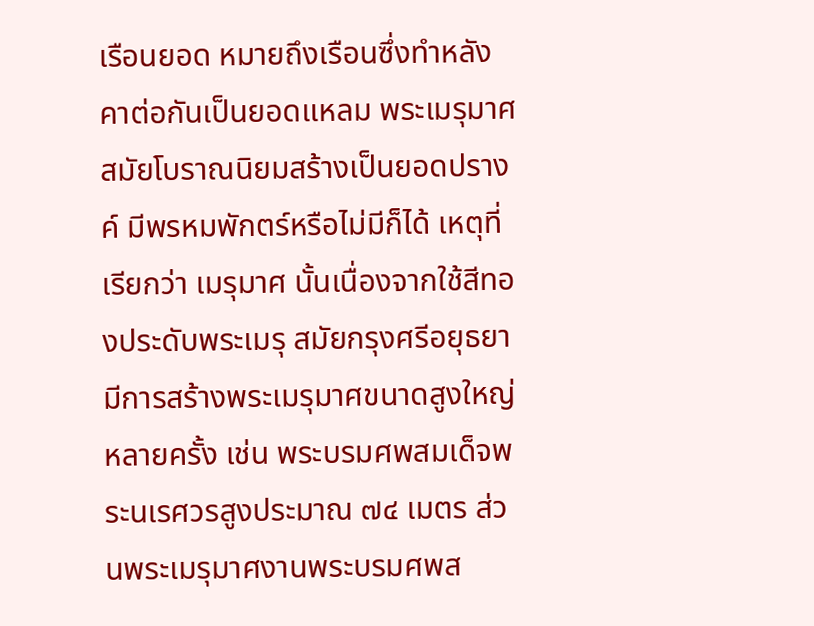เรือนยอด หมายถึงเรือนซึ่งทำหลังคาต่อกันเป็นยอดแหลม พระเมรุมาศสมัยโบราณนิยมสร้างเป็นยอดปรางค์ มีพรหมพักตร์หรือไม่มีก็ได้ เหตุที่เรียกว่า เมรุมาศ นั้นเนื่องจากใช้สีทองประดับพระเมรุ สมัยกรุงศรีอยุธยามีการสร้างพระเมรุมาศขนาดสูงใหญ่หลายครั้ง เช่น พระบรมศพสมเด็จพระนเรศวรสูงประมาณ ๗๔ เมตร ส่วนพระเมรุมาศงานพระบรมศพส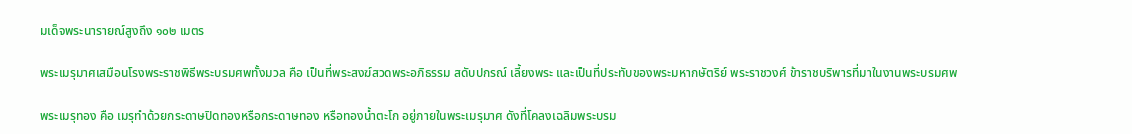มเด็จพระนารายณ์สูงถึง ๑๐๒ เมตร

พระเมรุมาศเสมือนโรงพระราชพิธีพระบรมศพทั้งมวล คือ เป็นที่พระสงฆ์สวดพระอภิธรรม สดับปกรณ์ เลี้ยงพระ และเป็นที่ประทับของพระมหากษัตริย์ พระราชวงศ์ ข้าราชบริพารที่มาในงานพระบรมศพ

พระเมรุทอง คือ เมรุทำด้วยกระดาษปิดทองหรือกระดาษทอง หรือทองน้ำตะโก อยู่ภายในพระเมรุมาศ ดังที่โคลงเฉลิมพระบรม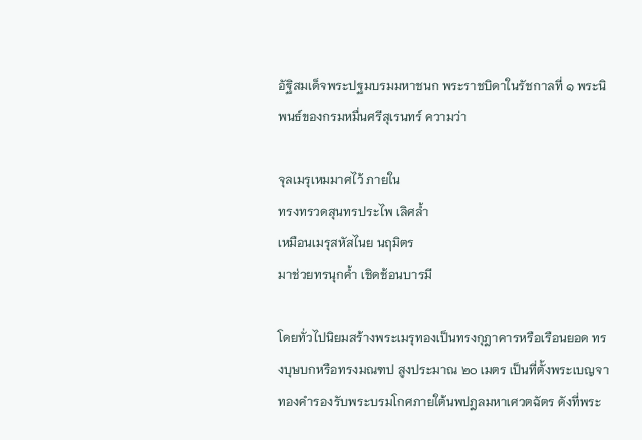อัฐิสมเด็จพระปฐมบรมมหาชนก พระราชบิดาในรัชกาลที่ ๑ พระนิพนธ์ของกรมหมื่นศรีสุเรนทร์ ความว่า

จุลเมรุเหมมาศไว้ ภายใน
ทรงทรวดสุนทรประไพ เลิศล้ำ
เหมือนเมรุสหัสไนย นฤมิตร
มาช่วยทรนุกค้ำ เชิดช้อนบารมี

โดยทั่วไปนิยมสร้างพระเมรุทองเป็นทรงกุฎาคารหรือเรือนยอด ทรงบุษบกหรือทรงมณฑป สูงประมาณ ๒๐ เมตร เป็นที่ตั้งพระเบญจาทองคำรองรับพระบรมโกศภายใต้นพปฎลมหาเศวตฉัตร ดังที่พระ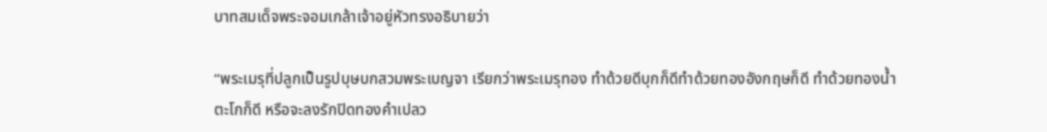บาทสมเด็จพระจอมเกล้าเจ้าอยู่หัวทรงอธิบายว่า

“พระเมรุที่ปลูกเป็นรูปบุษบกสวมพระเบญจา เรียกว่าพระเมรุทอง ทำด้วยดีบุกก็ดีทำด้วยทองอังกฤษก็ดี ทำด้วยทองน้ำตะโกก็ดี หรือจะลงรักปิดทองคำเปลว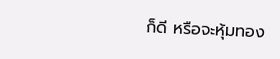ก็ดี หรือจะหุ้มทอง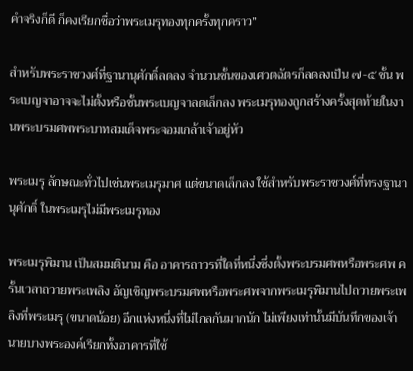คำจริงก็ดี ก็คงเรียกชื่อว่าพระเมรุทองทุกครั้งทุกคราว”

สำหรับพระราชวงศ์ที่ฐานานุศักดิ์ลดลง จำนวนชั้นของเศวตฉัตรก็ลดลงเป็น ๗-๕ ชั้น พระเบญจาอาจจะไม่ตั้งหรือชั้นพระเบญจาลดเล็กลง พระเมรุทองถูกสร้างครั้งสุดท้ายในงานพระบรมศพพระบาทสมเด็จพระจอมเกล้าเจ้าอยู่หัว

พระเมรุ ลักษณะทั่วไปเช่นพระเมรุมาศ แต่ขนาดเล็กลง ใช้สำหรับพระราชวงศ์ที่ทรงฐานานุศักดิ์ ในพระเมรุไม่มีพระเมรุทอง

พระเมรุพิมาน เป็นสมมตินาม คือ อาคารถาวรที่ใดที่หนึ่งซึ่งตั้งพระบรมศพหรือพระศพ ครั้นเวลาถวายพระเพลิง อัญเชิญพระบรมศพหรือพระศพจากพระเมรุพิมานไปถวายพระเพลิงที่พระเมรุ (ขนาดน้อย) อีกแห่งหนึ่งที่ไม่ไกลกันมากนัก ไม่เพียงเท่านั้นมีบันทึกของเจ้านายบางพระองค์เรียกทั้งอาคารที่ใช้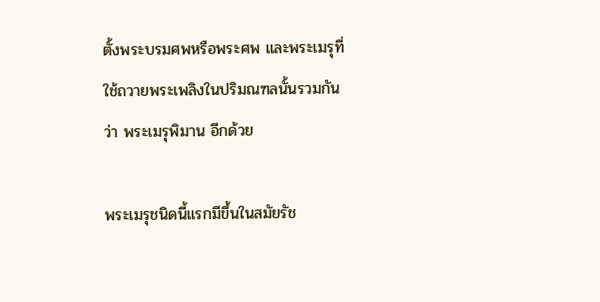ตั้งพระบรมศพหรือพระศพ และพระเมรุที่ใช้ถวายพระเพลิงในปริมณฑลนั้นรวมกันว่า พระเมรุพิมาน อีกด้วย

พระเมรุชนิดนี้แรกมีขึ้นในสมัยรัช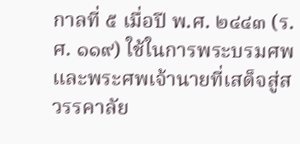กาลที่ ๕ เมื่อปี พ.ศ. ๒๔๔๓ (ร.ศ. ๑๑๙) ใช้ในการพระบรมศพและพระศพเจ้านายที่เสด็จสู่สวรรคาลัย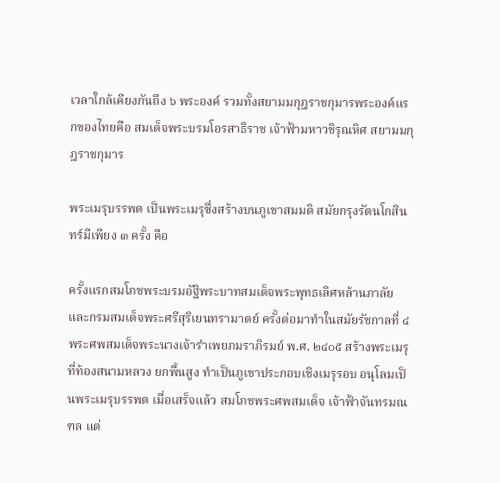เวลาใกล้เคียงกันถึง ๖ พระองค์ รวมทั้งสยามมกุฎราชกุมารพระองค์แรกของไทยคือ สมเด็จพระบรมโอรสาธิราช เจ้าฟ้ามหาวชิรุณหิศ สยามมกุฎราชกุมาร

พระเมรุบรรพต เป็นพระเมรุซึ่งสร้างบนภูเขาสมมติ สมัยกรุงรัตนโกสินทร์มีเพียง ๓ ครั้ง คือ

ครั้งแรกสมโภชพระบรมอัฐิพระบาทสมเด็จพระพุทธเลิศหล้านภาลัยและกรมสมเด็จพระศรีสุริเยนทรามาตย์ ครั้งต่อมาทำในสมัยรัชกาลที่ ๔ พระศพสมเด็จพระนางเจ้ารำเพยภมราภิรมย์ พ.ศ. ๒๔๐๕ สร้างพระเมรุที่ท้องสนามหลวง ยกพื้นสูง ทำเป็นภูเขาประกอบเชิงเมรุรอบ อนุโลมเป็นพระเมรุบรรพต เมื่อเสร็จแล้ว สมโภชพระศพสมเด็จ เจ้าฟ้าจันทรมณฑล แต่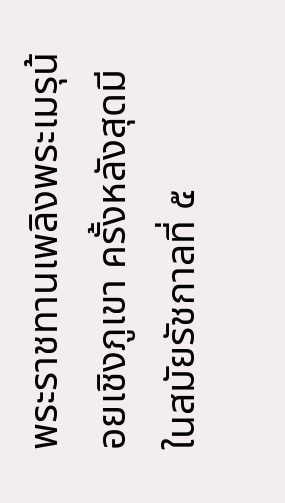พระราชทานเพลิงพระเมรุน้อยเชิงภูเขา ครั้งหลังสุดมีในสมัยรัชกาลที่ ๕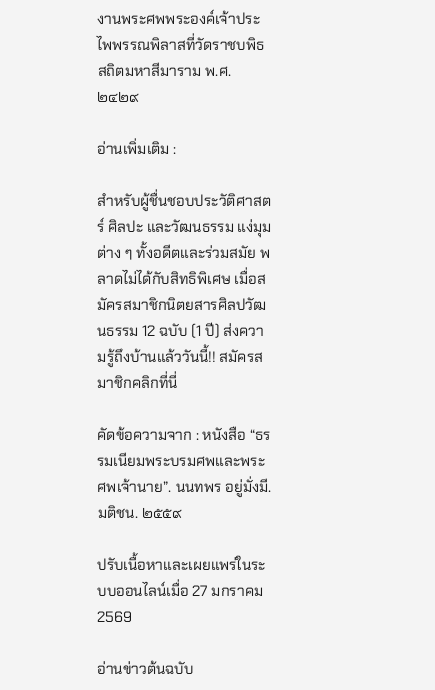งานพระศพพระองค์เจ้าประไพพรรณพิลาสที่วัดราชบพิธสถิตมหาสีมาราม พ.ศ. ๒๔๒๙

อ่านเพิ่มเติม :

สำหรับผู้ชื่นชอบประวัติศาสตร์ ศิลปะ และวัฒนธรรม แง่มุมต่าง ๆ ทั้งอดีตและร่วมสมัย พลาดไม่ได้กับสิทธิพิเศษ เมื่อสมัครสมาชิกนิตยสารศิลปวัฒนธรรม 12 ฉบับ (1 ปี) ส่งความรู้ถึงบ้านแล้ววันนี้!! สมัครสมาชิกคลิกที่นี่

คัดข้อความจาก : หนังสือ “ธรรมเนียมพระบรมศพและพระศพเจ้านาย”. นนทพร อยู่มั่งมี. มติชน. ๒๕๕๙

ปรับเนื้อหาและเผยแพร่ในระบบออนไลน์เมื่อ 27 มกราคม 2569

อ่านข่าวต้นฉบับ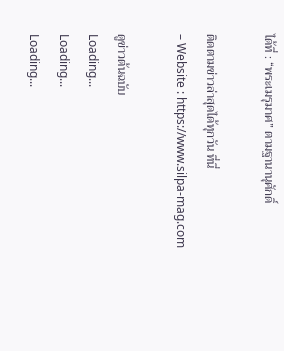ได้ที่ : “พระเมรุมาศ” ตามฐานานุศักดิ์

ติดตามข่าวล่าสุดได้ทุกวัน ที่นี่
– Website : https://www.silpa-mag.com

ดูข่าวต้นฉบับ
Loading...
Loading...
Loading...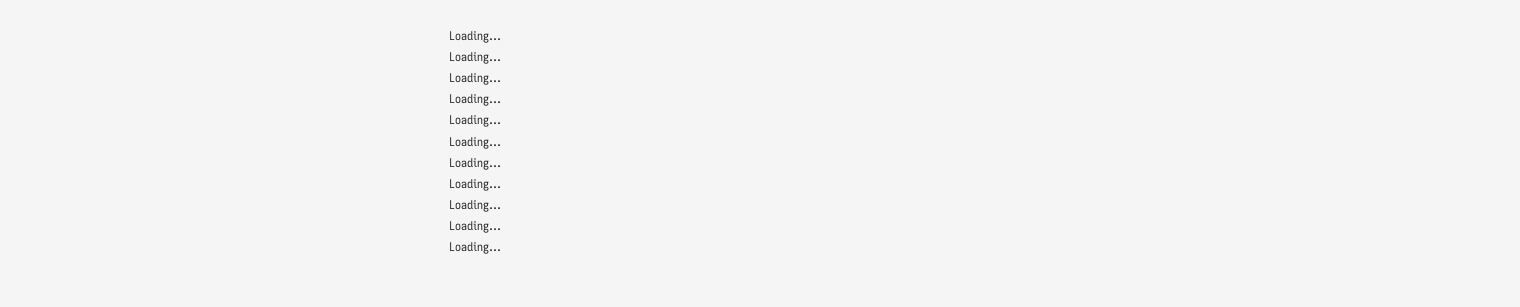Loading...
Loading...
Loading...
Loading...
Loading...
Loading...
Loading...
Loading...
Loading...
Loading...
Loading...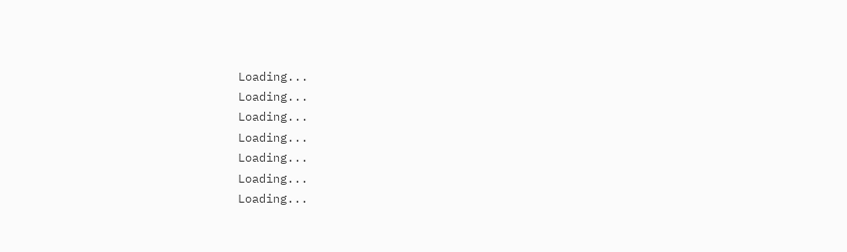Loading...
Loading...
Loading...
Loading...
Loading...
Loading...
Loading...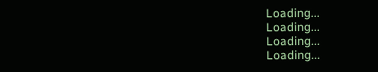Loading...
Loading...
Loading...
Loading...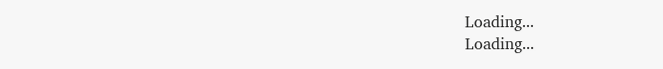Loading...
Loading...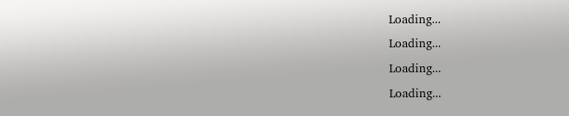Loading...
Loading...
Loading...
Loading...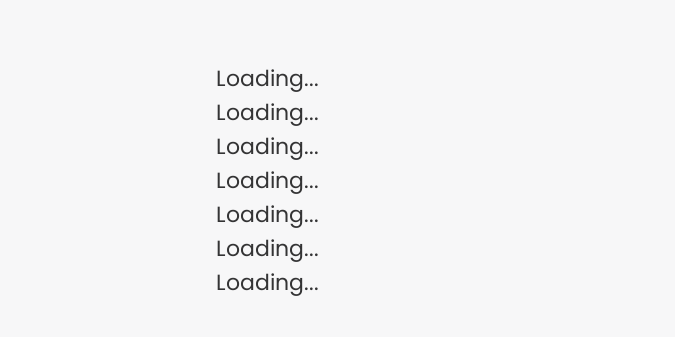Loading...
Loading...
Loading...
Loading...
Loading...
Loading...
Loading...